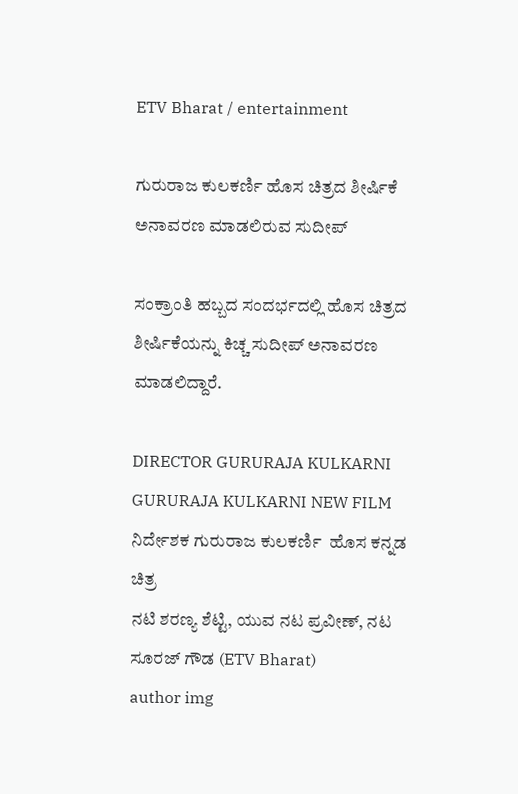ETV Bharat / entertainment

ಗುರುರಾಜ ಕುಲಕರ್ಣಿ ಹೊಸ ಚಿತ್ರದ ಶೀರ್ಷಿಕೆ ಅನಾವರಣ ಮಾಡಲಿರುವ ಸುದೀಪ್

ಸಂಕ್ರಾಂತಿ ಹಬ್ಬದ ಸಂದರ್ಭದಲ್ಲಿ ಹೊಸ ಚಿತ್ರದ ಶೀರ್ಷಿಕೆಯನ್ನು ಕಿಚ್ಚ ಸುದೀಪ್ ಅನಾವರಣ ಮಾಡಲಿದ್ದಾರೆ.

DIRECTOR GURURAJA KULKARNI  GURURAJA KULKARNI NEW FILM  ನಿರ್ದೇಶಕ ಗುರುರಾಜ ಕುಲಕರ್ಣಿ  ಹೊಸ ಕನ್ನಡ ಚಿತ್ರ
ನಟಿ ಶರಣ್ಯ ಶೆಟ್ಟಿ, ಯುವ ನಟ ಪ್ರವೀಣ್, ನಟ ಸೂರಜ್ ಗೌಡ (ETV Bharat)
author img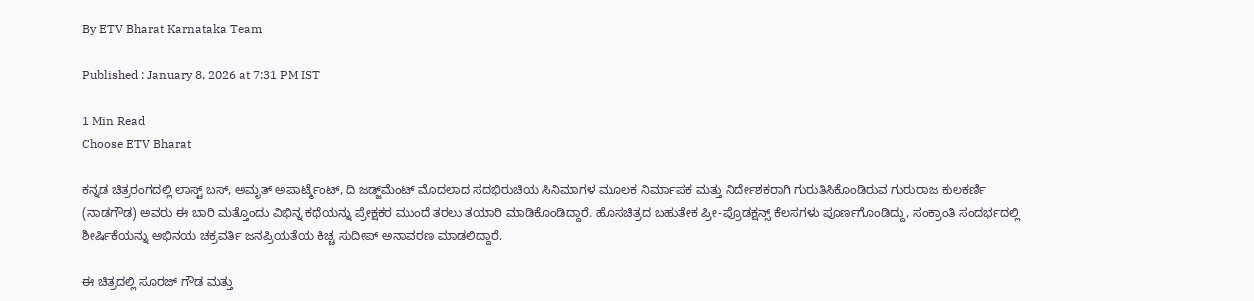By ETV Bharat Karnataka Team

Published : January 8, 2026 at 7:31 PM IST

1 Min Read
Choose ETV Bharat

ಕನ್ನಡ ಚಿತ್ರರಂಗದಲ್ಲಿ ಲಾಸ್ಟ್ ಬಸ್, ಅಮೃತ್ ಅಪಾರ್ಟ್ಮೆಂಟ್, ದಿ ಜಡ್ಜ್‌ಮೆಂಟ್ ಮೊದಲಾದ ಸದಭಿರುಚಿಯ ಸಿನಿಮಾಗಳ ಮೂಲಕ ನಿರ್ಮಾಪಕ ಮತ್ತು ನಿರ್ದೇಶಕರಾಗಿ ಗುರುತಿಸಿಕೊಂಡಿರುವ ಗುರುರಾಜ ಕುಲಕರ್ಣಿ (ನಾಡಗೌಡ) ಅವರು ಈ ಬಾರಿ ಮತ್ತೊಂದು ವಿಭಿನ್ನ ಕಥೆಯನ್ನು ಪ್ರೇಕ್ಷಕರ ಮುಂದೆ ತರಲು ತಯಾರಿ ಮಾಡಿಕೊಂಡಿದ್ದಾರೆ. ಹೊಸಚಿತ್ರದ ಬಹುತೇಕ ಪ್ರೀ-ಪ್ರೊಡಕ್ಷನ್ಸ್ ಕೆಲಸಗಳು ಪೂರ್ಣಗೊಂಡಿದ್ದು, ಸಂಕ್ರಾಂತಿ ಸಂದರ್ಭದಲ್ಲಿ ಶೀರ್ಷಿಕೆಯನ್ನು ಅಭಿನಯ ಚಕ್ರವರ್ತಿ ಜನಪ್ರಿಯತೆಯ ಕಿಚ್ಚ ಸುದೀಪ್ ಅನಾವರಣ ಮಾಡಲಿದ್ದಾರೆ.

ಈ ಚಿತ್ರದಲ್ಲಿ ಸೂರಜ್ ಗೌಡ ಮತ್ತು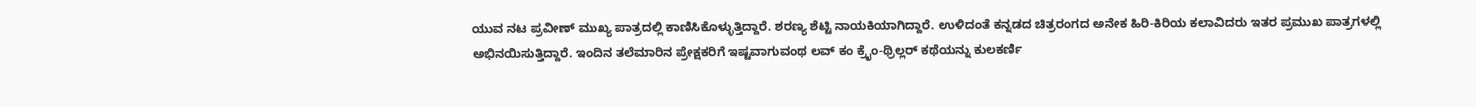ಯುವ ನಟ ಪ್ರವೀಣ್ ಮುಖ್ಯ ಪಾತ್ರದಲ್ಲಿ ಕಾಣಿಸಿಕೊಳ್ಳುತ್ತಿದ್ದಾರೆ. ಶರಣ್ಯ ಶೆಟ್ಟಿ ನಾಯಕಿಯಾಗಿದ್ದಾರೆ. ಉಳಿದಂತೆ ಕನ್ನಡದ ಚಿತ್ರರಂಗದ ಅನೇಕ ಹಿರಿ-ಕಿರಿಯ ಕಲಾವಿದರು ಇತರ ಪ್ರಮುಖ ಪಾತ್ರಗಳಲ್ಲಿ ಅಭಿನಯಿಸುತ್ತಿದ್ದಾರೆ. ಇಂದಿನ ತಲೆಮಾರಿನ ಪ್ರೇಕ್ಷಕರಿಗೆ ಇಷ್ಟವಾಗುವಂಥ ಲವ್‌ ಕಂ ಕ್ರೈಂ-ಥ್ರಿಲ್ಲರ್‌ ಕಥೆಯನ್ನು ಕುಲಕರ್ಣಿ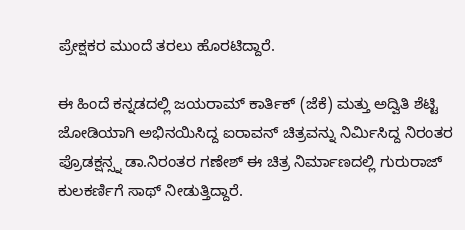ಪ್ರೇಕ್ಷಕರ ಮುಂದೆ ತರಲು ಹೊರಟಿದ್ದಾರೆ.

ಈ ಹಿಂದೆ ಕನ್ನಡದಲ್ಲಿ ಜಯರಾಮ್ ಕಾರ್ತಿಕ್ (ಜೆಕೆ) ಮತ್ತು ಅದ್ವಿತಿ ಶೆಟ್ಟಿ ಜೋಡಿಯಾಗಿ ಅಭಿನಯಿಸಿದ್ದ ಐರಾವನ್ ಚಿತ್ರವನ್ನು ನಿರ್ಮಿಸಿದ್ದ ನಿರಂತರ ಪ್ರೊಡಕ್ಷನ್ಸ್ನ ಡಾ.ನಿರಂತರ ಗಣೇಶ್ ಈ ಚಿತ್ರ ನಿರ್ಮಾಣದಲ್ಲಿ ಗುರುರಾಜ್ ಕುಲಕರ್ಣಿಗೆ ಸಾಥ್ ನೀಡುತ್ತಿದ್ದಾರೆ.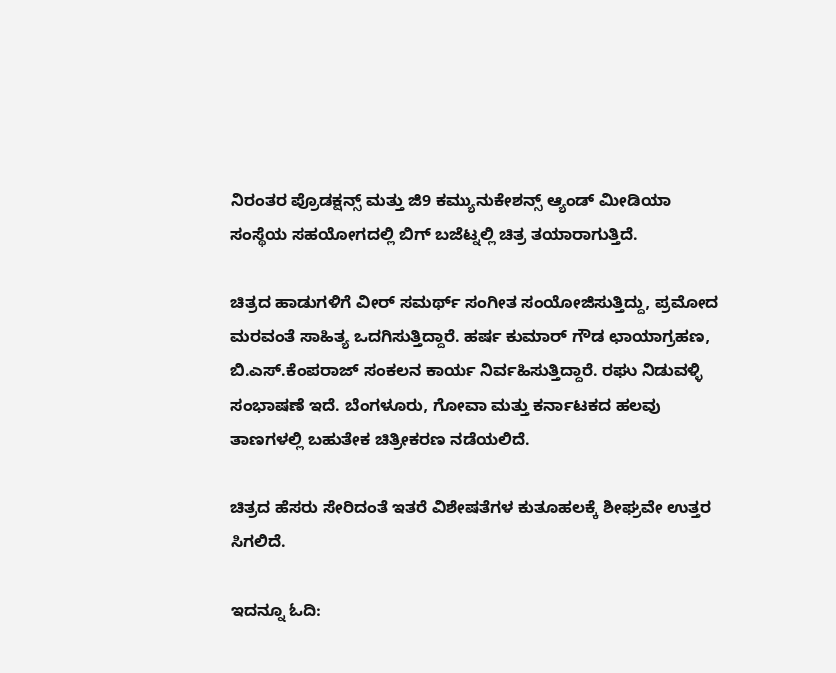ನಿರಂತರ ಪ್ರೊಡಕ್ಷನ್ಸ್ ಮತ್ತು ಜಿ9 ಕಮ್ಯುನುಕೇಶನ್ಸ್ ಆ್ಯಂಡ್ ಮೀಡಿಯಾ ಸಂಸ್ಥೆಯ ಸಹಯೋಗದಲ್ಲಿ ಬಿಗ್ ಬಜೆಟ್ನಲ್ಲಿ ಚಿತ್ರ ತಯಾರಾಗುತ್ತಿದೆ.

ಚಿತ್ರದ ಹಾಡುಗಳಿಗೆ ವೀರ್ ಸಮರ್ಥ್ ಸಂಗೀತ ಸಂಯೋಜಿಸುತ್ತಿದ್ದು, ಪ್ರಮೋದ ಮರವಂತೆ ಸಾಹಿತ್ಯ ಒದಗಿಸುತ್ತಿದ್ದಾರೆ. ಹರ್ಷ ಕುಮಾರ್ ಗೌಡ ಛಾಯಾಗ್ರಹಣ, ಬಿ.ಎಸ್.ಕೆಂಪರಾಜ್ ಸಂಕಲನ ಕಾರ್ಯ ನಿರ್ವಹಿಸುತ್ತಿದ್ದಾರೆ. ರಘು ನಿಡುವಳ್ಳಿ ಸಂಭಾಷಣೆ ಇದೆ. ಬೆಂಗಳೂರು, ಗೋವಾ ಮತ್ತು ಕರ್ನಾಟಕದ ಹಲವು ತಾಣಗಳಲ್ಲಿ ಬಹುತೇಕ ಚಿತ್ರೀಕರಣ ನಡೆಯಲಿದೆ.

ಚಿತ್ರದ ಹೆಸರು ಸೇರಿದಂತೆ ಇತರೆ ವಿಶೇಷತೆಗಳ ಕುತೂಹಲಕ್ಕೆ ಶೀಘ್ರವೇ ಉತ್ತರ ಸಿಗಲಿದೆ.

ಇದನ್ನೂ ಓದಿ: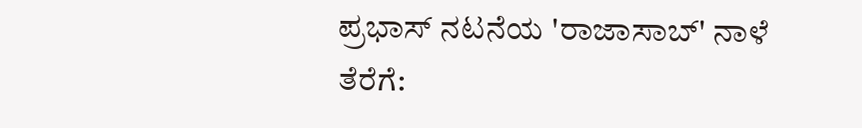ಪ್ರಭಾಸ್ ನಟನೆಯ 'ರಾಜಾಸಾಬ್' ನಾಳೆ ತೆರೆಗೆ: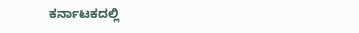ಕರ್ನಾಟಕದಲ್ಲಿ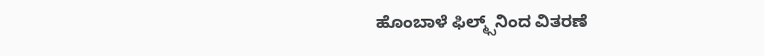ಹೊಂಬಾಳೆ ಫಿಲ್ಮ್ಸ್‌ನಿಂದ ವಿತರಣೆ